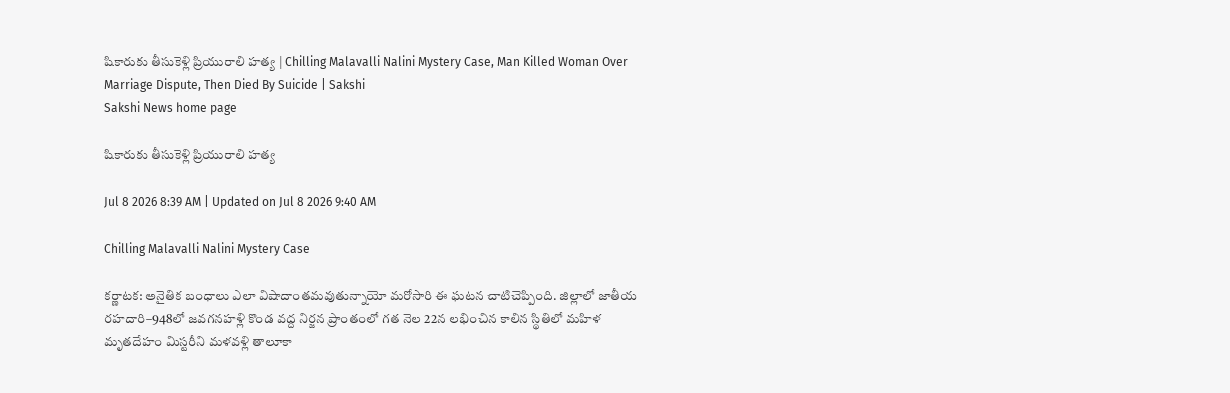షికారుకు తీసుకెళ్లి ప్రియురాలి హత్య | Chilling Malavalli Nalini Mystery Case, Man Killed Woman Over Marriage Dispute, Then Died By Suicide | Sakshi
Sakshi News home page

షికారుకు తీసుకెళ్లి ప్రియురాలి హత్య

Jul 8 2026 8:39 AM | Updated on Jul 8 2026 9:40 AM

Chilling Malavalli Nalini Mystery Case

కర్ణాటక: అనైతిక బంధాలు ఎలా విషాదాంతమవుతున్నాయో మరోసారి ఈ ఘటన చాటిచెప్పింది. జిల్లాలో జాతీయ రహదారి–948లో జవగనహళ్లి కొండ వద్ద నిర్జన ప్రాంతంలో గత నెల 22న లభించిన కాలిన స్థితిలో మహిళ మృతదేహం మిస్టరీని మళవళ్లి తాలూకా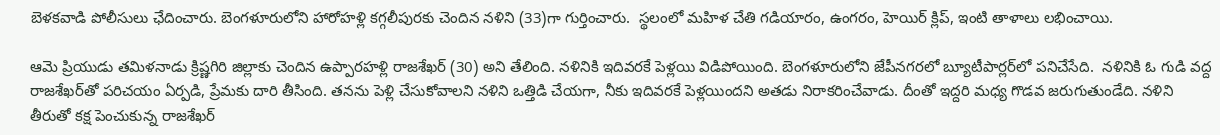బెళకవాడి పోలీసులు ఛేదించారు. బెంగళూరులోని హారోహళ్లి కగ్గలీపురకు చెందిన నళిని (33)గా గుర్తించారు.  స్థలంలో మహిళ చేతి గడియారం, ఉంగరం, హెయిర్‌ క్లిప్, ఇంటి తాళాలు లభించాయి.

ఆమె ప్రియుడు తమిళనాడు క్రిష్ణగిరి జిల్లాకు చెందిన ఉప్పారహళ్లి రాజశేఖర్‌ (30) అని తేలింది. నళినికి ఇదివరకే పెళ్లయి విడిపోయింది. బెంగళూరులోని జేపీనగరలో బ్యూటీపార్లర్‌లో పనిచేసేది.  నళినికి ఓ గుడి వద్ద రాజశేఖర్‌తో పరిచయం ఏర్పడి, ప్రేమకు దారి తీసింది. తనను పెళ్లి చేసుకోవాలని నళిని ఒత్తిడి చేయగా, నీకు ఇదివరకే పెళ్లయిందని అతడు నిరాకరించేవాడు. దీంతో ఇద్దరి మధ్య గొడవ జరుగుతుండేది. నళిని తీరుతో కక్ష పెంచుకున్న రాజశేఖర్‌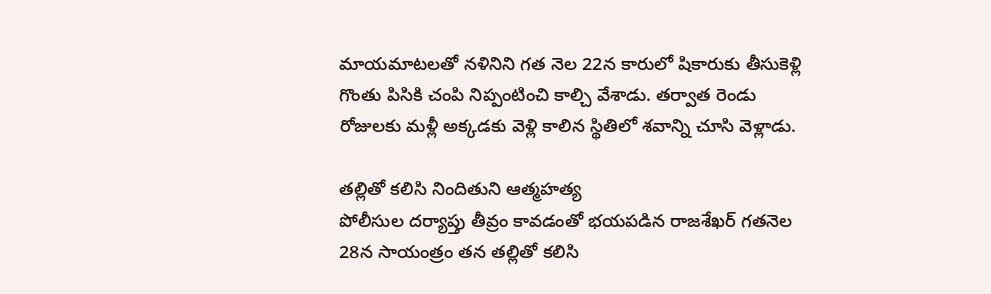మాయమాటలతో నళినిని గత నెల 22న కారులో షికారుకు తీసుకెళ్లి గొంతు పిసికి చంపి నిప్పంటించి కాల్చి వేశాడు. తర్వాత రెండు రోజులకు మళ్లీ అక్కడకు వెళ్లి కాలిన స్థితిలో శవాన్ని చూసి వెళ్లాడు.

తల్లితో కలిసి నిందితుని ఆత్మహత్య
పోలీసుల దర్యాప్తు తీవ్రం కావడంతో భయపడిన రాజశేఖర్‌ గతనెల 28న సాయంత్రం తన తల్లితో కలిసి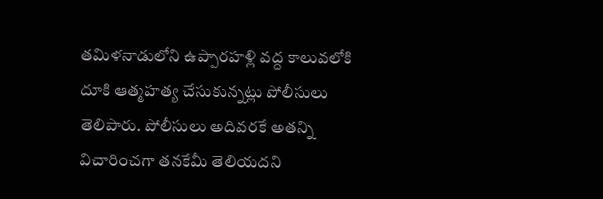తమిళనాడులోని ఉప్పారహళ్లి వద్ద కాలువలోకి దూకి ఆత్మహత్య చేసుకున్నట్లు పోలీసులు తెలిపారు. పోలీసులు అదివరకే అతన్ని విచారించగా తనకేమీ తెలియదని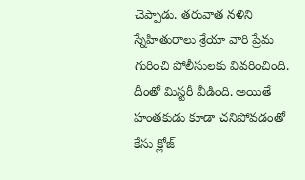చెప్పాడు. తరువాత నళిని స్నేహితురాలు శ్రేయా వారి ప్రేమ గురించి పోలీసులకు వివరించింది. దీంతో మిస్టరీ వీడింది. అయితే హంతకుడు కూడా చనిపోవడంతో కేసు క్లోజ్‌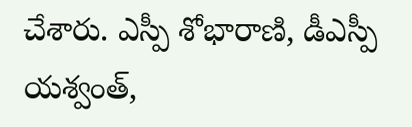చేశారు. ఎస్పీ శోభారాణి, డీఎస్పీ యశ్వంత్,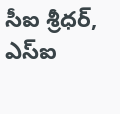సీఐ శ్రీధర్, ఎస్‌ఐ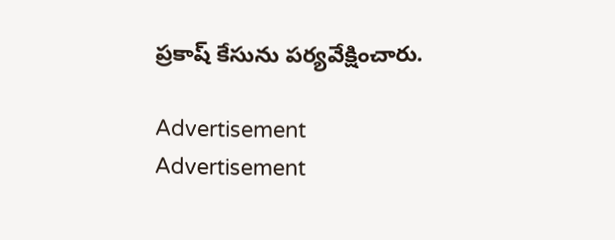ప్రకాష్‌ కేసును పర్యవేక్షించారు.

Advertisement
Advertisement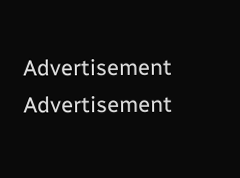Advertisement
Advertisement